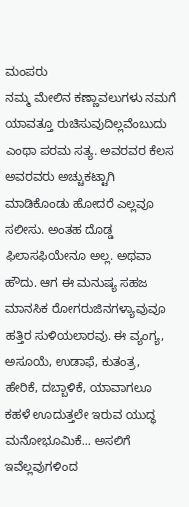ಮಂಪರು
ನಮ್ಮ ಮೇಲಿನ ಕಣ್ಣಾವಲುಗಳು ನಮಗೆ ಯಾವತ್ತೂ ರುಚಿಸುವುದಿಲ್ಲವೆಂಬುದು ಎಂಥಾ ಪರಮ ಸತ್ಯ. ಅವರವರ ಕೆಲಸ ಅವರವರು ಅಚ್ಚುಕಟ್ಟಾಗಿ ಮಾಡಿಕೊಂಡು ಹೋದರೆ ಎಲ್ಲವೂ ಸಲೀಸು. ಅಂತಹ ದೊಡ್ಡ ಫಿಲಾಸಫಿಯೇನೂ ಅಲ್ಲ. ಅಥವಾ ಹೌದು. ಆಗ ಈ ಮನುಷ್ಯ ಸಹಜ ಮಾನಸಿಕ ರೋಗರುಜಿನಗಳ್ಯಾವುವೂ ಹತ್ತಿರ ಸುಳಿಯಲಾರವು. ಈ ವ್ಯಂಗ್ಯ, ಅಸೂಯೆ, ಉಡಾಫೆ, ಕುತಂತ್ರ, ಹೇರಿಕೆ, ದಬ್ಬಾಳಿಕೆ, ಯಾವಾಗಲೂ ಕಹಳೆ ಊದುತ್ತಲೇ ಇರುವ ಯುದ್ಧ ಮನೋಭೂಮಿಕೆ... ಅಸಲಿಗೆ ಇವೆಲ್ಲವುಗಳಿಂದ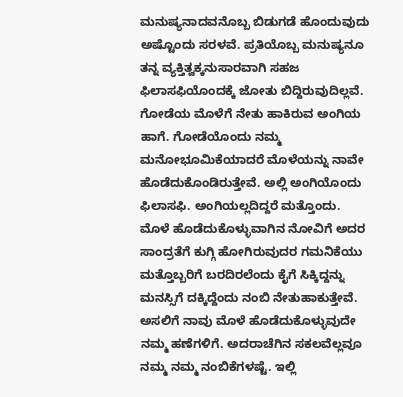ಮನುಷ್ಯನಾದವನೊಬ್ಬ ಬಿಡುಗಡೆ ಹೊಂದುವುದು ಅಷ್ಟೊಂದು ಸರಳವೆ. ಪ್ರತಿಯೊಬ್ಬ ಮನುಷ್ಯನೂ ತನ್ನ ವ್ಯಕ್ತಿತ್ವಕ್ಕನುಸಾರವಾಗಿ ಸಹಜ ಫಿಲಾಸಫಿಯೊಂದಕ್ಕೆ ಜೋತು ಬಿದ್ದಿರುವುದಿಲ್ಲವೆ. ಗೋಡೆಯ ಮೊಳೆಗೆ ನೇತು ಹಾಕಿರುವ ಅಂಗಿಯ ಹಾಗೆ. ಗೋಡೆಯೊಂದು ನಮ್ಮ ಮನೋಭೂಮಿಕೆಯಾದರೆ ಮೊಳೆಯನ್ನು ನಾವೇ ಹೊಡೆದುಕೊಂಡಿರುತ್ತೇವೆ. ಅಲ್ಲಿ ಅಂಗಿಯೊಂದು ಫಿಲಾಸಫಿ. ಅಂಗಿಯಲ್ಲದಿದ್ದರೆ ಮತ್ತೊಂದು.
ಮೊಳೆ ಹೊಡೆದುಕೊಳ್ಳುವಾಗಿನ ನೋವಿಗೆ ಅದರ ಸಾಂದ್ರತೆಗೆ ಕುಗ್ಗಿ ಹೋಗಿರುವುದರ ಗಮನಿಕೆಯು ಮತ್ತೊಬ್ಬರಿಗೆ ಬರದಿರಲೆಂದು ಕೈಗೆ ಸಿಕ್ಕಿದ್ದನ್ನು ಮನಸ್ಸಿಗೆ ದಕ್ಕಿದ್ದೆಂದು ನಂಬಿ ನೇತುಹಾಕುತ್ತೇವೆ. ಅಸಲಿಗೆ ನಾವು ಮೊಳೆ ಹೊಡೆದುಕೊಳ್ಳುವುದೇ ನಮ್ಮ ಹಣೆಗಳಿಗೆ. ಅದರಾಚೆಗಿನ ಸಕಲವೆಲ್ಲವೂ ನಮ್ಮ ನಮ್ಮ ನಂಬಿಕೆಗಳಷ್ಟೆ. ಇಲ್ಲಿ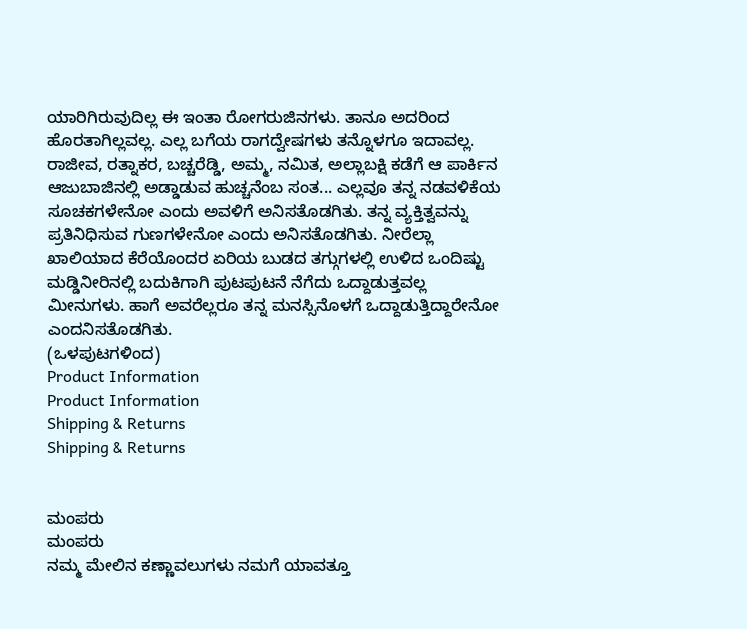ಯಾರಿಗಿರುವುದಿಲ್ಲ ಈ ಇಂತಾ ರೋಗರುಜಿನಗಳು. ತಾನೂ ಅದರಿಂದ ಹೊರತಾಗಿಲ್ಲವಲ್ಲ. ಎಲ್ಲ ಬಗೆಯ ರಾಗದ್ವೇಷಗಳು ತನ್ನೊಳಗೂ ಇದಾವಲ್ಲ. ರಾಜೀವ, ರತ್ನಾಕರ, ಬಚ್ಚರೆಡ್ಡಿ, ಅಮ್ಮ, ನಮಿತ, ಅಲ್ಲಾಬಕ್ಷಿ ಕಡೆಗೆ ಆ ಪಾರ್ಕಿನ ಆಜುಬಾಜಿನಲ್ಲಿ ಅಡ್ಡಾಡುವ ಹುಚ್ಚನೆಂಬ ಸಂತ... ಎಲ್ಲವೂ ತನ್ನ ನಡವಳಿಕೆಯ ಸೂಚಕಗಳೇನೋ ಎಂದು ಅವಳಿಗೆ ಅನಿಸತೊಡಗಿತು. ತನ್ನ ವ್ಯಕ್ತಿತ್ವವನ್ನು ಪ್ರತಿನಿಧಿಸುವ ಗುಣಗಳೇನೋ ಎಂದು ಅನಿಸತೊಡಗಿತು. ನೀರೆಲ್ಲಾ ಖಾಲಿಯಾದ ಕೆರೆಯೊಂದರ ಏರಿಯ ಬುಡದ ತಗ್ಗುಗಳಲ್ಲಿ ಉಳಿದ ಒಂದಿಷ್ಟು ಮಡ್ಡಿನೀರಿನಲ್ಲಿ ಬದುಕಿಗಾಗಿ ಪುಟಪುಟನೆ ನೆಗೆದು ಒದ್ದಾಡುತ್ತವಲ್ಲ ಮೀನುಗಳು. ಹಾಗೆ ಅವರೆಲ್ಲರೂ ತನ್ನ ಮನಸ್ಸಿನೊಳಗೆ ಒದ್ದಾಡುತ್ತಿದ್ದಾರೇನೋ ಎಂದನಿಸತೊಡಗಿತು.
(ಒಳಪುಟಗಳಿಂದ)
Product Information
Product Information
Shipping & Returns
Shipping & Returns


ಮಂಪರು
ಮಂಪರು
ನಮ್ಮ ಮೇಲಿನ ಕಣ್ಣಾವಲುಗಳು ನಮಗೆ ಯಾವತ್ತೂ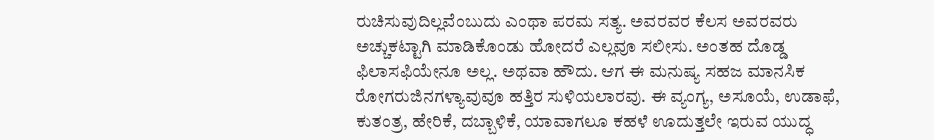ರುಚಿಸುವುದಿಲ್ಲವೆಂಬುದು ಎಂಥಾ ಪರಮ ಸತ್ಯ. ಅವರವರ ಕೆಲಸ ಅವರವರು ಅಚ್ಚುಕಟ್ಟಾಗಿ ಮಾಡಿಕೊಂಡು ಹೋದರೆ ಎಲ್ಲವೂ ಸಲೀಸು. ಅಂತಹ ದೊಡ್ಡ ಫಿಲಾಸಫಿಯೇನೂ ಅಲ್ಲ. ಅಥವಾ ಹೌದು. ಆಗ ಈ ಮನುಷ್ಯ ಸಹಜ ಮಾನಸಿಕ ರೋಗರುಜಿನಗಳ್ಯಾವುವೂ ಹತ್ತಿರ ಸುಳಿಯಲಾರವು. ಈ ವ್ಯಂಗ್ಯ, ಅಸೂಯೆ, ಉಡಾಫೆ, ಕುತಂತ್ರ, ಹೇರಿಕೆ, ದಬ್ಬಾಳಿಕೆ, ಯಾವಾಗಲೂ ಕಹಳೆ ಊದುತ್ತಲೇ ಇರುವ ಯುದ್ಧ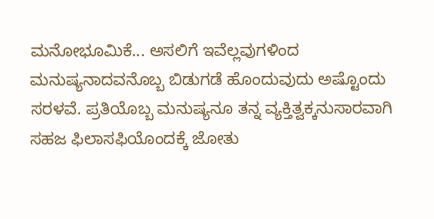ಮನೋಭೂಮಿಕೆ... ಅಸಲಿಗೆ ಇವೆಲ್ಲವುಗಳಿಂದ ಮನುಷ್ಯನಾದವನೊಬ್ಬ ಬಿಡುಗಡೆ ಹೊಂದುವುದು ಅಷ್ಟೊಂದು ಸರಳವೆ. ಪ್ರತಿಯೊಬ್ಬ ಮನುಷ್ಯನೂ ತನ್ನ ವ್ಯಕ್ತಿತ್ವಕ್ಕನುಸಾರವಾಗಿ ಸಹಜ ಫಿಲಾಸಫಿಯೊಂದಕ್ಕೆ ಜೋತು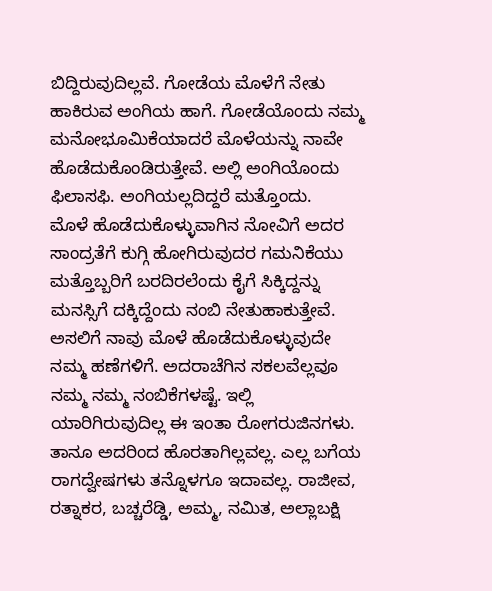ಬಿದ್ದಿರುವುದಿಲ್ಲವೆ. ಗೋಡೆಯ ಮೊಳೆಗೆ ನೇತು ಹಾಕಿರುವ ಅಂಗಿಯ ಹಾಗೆ. ಗೋಡೆಯೊಂದು ನಮ್ಮ ಮನೋಭೂಮಿಕೆಯಾದರೆ ಮೊಳೆಯನ್ನು ನಾವೇ ಹೊಡೆದುಕೊಂಡಿರುತ್ತೇವೆ. ಅಲ್ಲಿ ಅಂಗಿಯೊಂದು ಫಿಲಾಸಫಿ. ಅಂಗಿಯಲ್ಲದಿದ್ದರೆ ಮತ್ತೊಂದು.
ಮೊಳೆ ಹೊಡೆದುಕೊಳ್ಳುವಾಗಿನ ನೋವಿಗೆ ಅದರ ಸಾಂದ್ರತೆಗೆ ಕುಗ್ಗಿ ಹೋಗಿರುವುದರ ಗಮನಿಕೆಯು ಮತ್ತೊಬ್ಬರಿಗೆ ಬರದಿರಲೆಂದು ಕೈಗೆ ಸಿಕ್ಕಿದ್ದನ್ನು ಮನಸ್ಸಿಗೆ ದಕ್ಕಿದ್ದೆಂದು ನಂಬಿ ನೇತುಹಾಕುತ್ತೇವೆ. ಅಸಲಿಗೆ ನಾವು ಮೊಳೆ ಹೊಡೆದುಕೊಳ್ಳುವುದೇ ನಮ್ಮ ಹಣೆಗಳಿಗೆ. ಅದರಾಚೆಗಿನ ಸಕಲವೆಲ್ಲವೂ ನಮ್ಮ ನಮ್ಮ ನಂಬಿಕೆಗಳಷ್ಟೆ. ಇಲ್ಲಿ ಯಾರಿಗಿರುವುದಿಲ್ಲ ಈ ಇಂತಾ ರೋಗರುಜಿನಗಳು. ತಾನೂ ಅದರಿಂದ ಹೊರತಾಗಿಲ್ಲವಲ್ಲ. ಎಲ್ಲ ಬಗೆಯ ರಾಗದ್ವೇಷಗಳು ತನ್ನೊಳಗೂ ಇದಾವಲ್ಲ. ರಾಜೀವ, ರತ್ನಾಕರ, ಬಚ್ಚರೆಡ್ಡಿ, ಅಮ್ಮ, ನಮಿತ, ಅಲ್ಲಾಬಕ್ಷಿ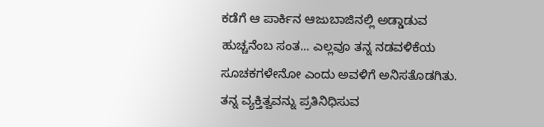ಕಡೆಗೆ ಆ ಪಾರ್ಕಿನ ಆಜುಬಾಜಿನಲ್ಲಿ ಅಡ್ಡಾಡುವ ಹುಚ್ಚನೆಂಬ ಸಂತ... ಎಲ್ಲವೂ ತನ್ನ ನಡವಳಿಕೆಯ ಸೂಚಕಗಳೇನೋ ಎಂದು ಅವಳಿಗೆ ಅನಿಸತೊಡಗಿತು. ತನ್ನ ವ್ಯಕ್ತಿತ್ವವನ್ನು ಪ್ರತಿನಿಧಿಸುವ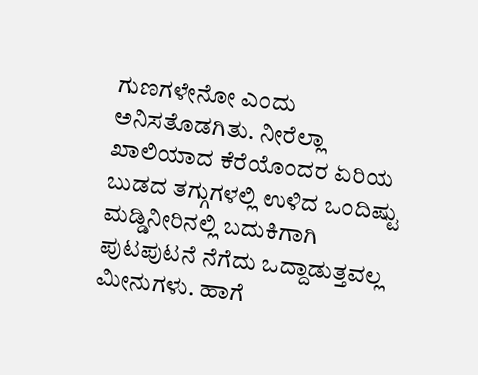ಗುಣಗಳೇನೋ ಎಂದು ಅನಿಸತೊಡಗಿತು. ನೀರೆಲ್ಲಾ ಖಾಲಿಯಾದ ಕೆರೆಯೊಂದರ ಏರಿಯ ಬುಡದ ತಗ್ಗುಗಳಲ್ಲಿ ಉಳಿದ ಒಂದಿಷ್ಟು ಮಡ್ಡಿನೀರಿನಲ್ಲಿ ಬದುಕಿಗಾಗಿ ಪುಟಪುಟನೆ ನೆಗೆದು ಒದ್ದಾಡುತ್ತವಲ್ಲ ಮೀನುಗಳು. ಹಾಗೆ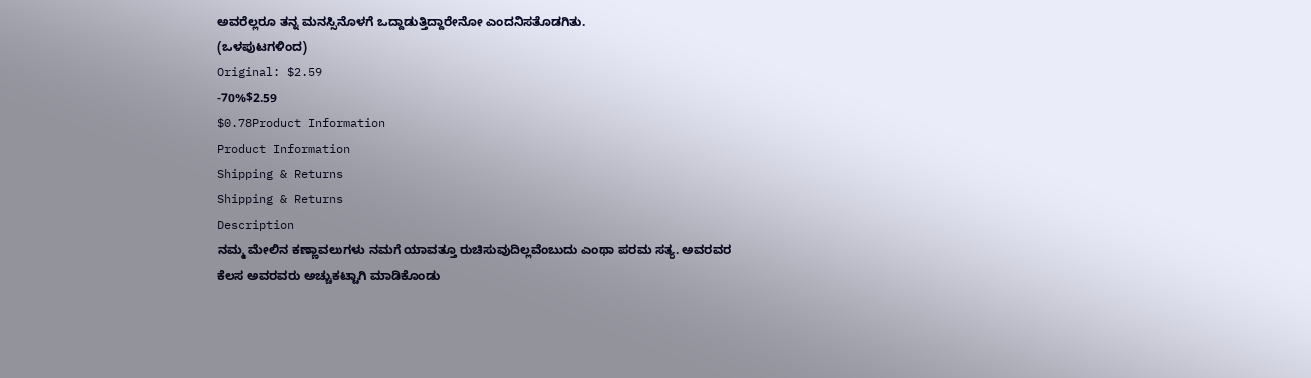ಅವರೆಲ್ಲರೂ ತನ್ನ ಮನಸ್ಸಿನೊಳಗೆ ಒದ್ದಾಡುತ್ತಿದ್ದಾರೇನೋ ಎಂದನಿಸತೊಡಗಿತು.
(ಒಳಪುಟಗಳಿಂದ)
Original: $2.59
-70%$2.59
$0.78Product Information
Product Information
Shipping & Returns
Shipping & Returns
Description
ನಮ್ಮ ಮೇಲಿನ ಕಣ್ಣಾವಲುಗಳು ನಮಗೆ ಯಾವತ್ತೂ ರುಚಿಸುವುದಿಲ್ಲವೆಂಬುದು ಎಂಥಾ ಪರಮ ಸತ್ಯ. ಅವರವರ ಕೆಲಸ ಅವರವರು ಅಚ್ಚುಕಟ್ಟಾಗಿ ಮಾಡಿಕೊಂಡು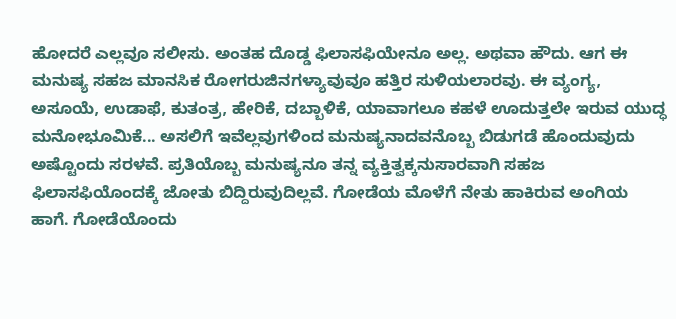ಹೋದರೆ ಎಲ್ಲವೂ ಸಲೀಸು. ಅಂತಹ ದೊಡ್ಡ ಫಿಲಾಸಫಿಯೇನೂ ಅಲ್ಲ. ಅಥವಾ ಹೌದು. ಆಗ ಈ ಮನುಷ್ಯ ಸಹಜ ಮಾನಸಿಕ ರೋಗರುಜಿನಗಳ್ಯಾವುವೂ ಹತ್ತಿರ ಸುಳಿಯಲಾರವು. ಈ ವ್ಯಂಗ್ಯ, ಅಸೂಯೆ, ಉಡಾಫೆ, ಕುತಂತ್ರ, ಹೇರಿಕೆ, ದಬ್ಬಾಳಿಕೆ, ಯಾವಾಗಲೂ ಕಹಳೆ ಊದುತ್ತಲೇ ಇರುವ ಯುದ್ಧ ಮನೋಭೂಮಿಕೆ... ಅಸಲಿಗೆ ಇವೆಲ್ಲವುಗಳಿಂದ ಮನುಷ್ಯನಾದವನೊಬ್ಬ ಬಿಡುಗಡೆ ಹೊಂದುವುದು ಅಷ್ಟೊಂದು ಸರಳವೆ. ಪ್ರತಿಯೊಬ್ಬ ಮನುಷ್ಯನೂ ತನ್ನ ವ್ಯಕ್ತಿತ್ವಕ್ಕನುಸಾರವಾಗಿ ಸಹಜ ಫಿಲಾಸಫಿಯೊಂದಕ್ಕೆ ಜೋತು ಬಿದ್ದಿರುವುದಿಲ್ಲವೆ. ಗೋಡೆಯ ಮೊಳೆಗೆ ನೇತು ಹಾಕಿರುವ ಅಂಗಿಯ ಹಾಗೆ. ಗೋಡೆಯೊಂದು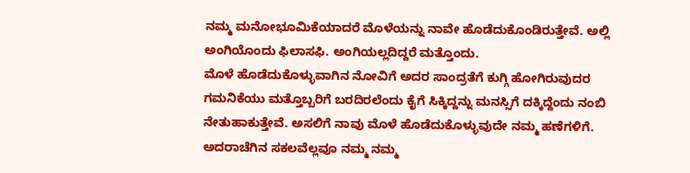ನಮ್ಮ ಮನೋಭೂಮಿಕೆಯಾದರೆ ಮೊಳೆಯನ್ನು ನಾವೇ ಹೊಡೆದುಕೊಂಡಿರುತ್ತೇವೆ. ಅಲ್ಲಿ ಅಂಗಿಯೊಂದು ಫಿಲಾಸಫಿ. ಅಂಗಿಯಲ್ಲದಿದ್ದರೆ ಮತ್ತೊಂದು.
ಮೊಳೆ ಹೊಡೆದುಕೊಳ್ಳುವಾಗಿನ ನೋವಿಗೆ ಅದರ ಸಾಂದ್ರತೆಗೆ ಕುಗ್ಗಿ ಹೋಗಿರುವುದರ ಗಮನಿಕೆಯು ಮತ್ತೊಬ್ಬರಿಗೆ ಬರದಿರಲೆಂದು ಕೈಗೆ ಸಿಕ್ಕಿದ್ದನ್ನು ಮನಸ್ಸಿಗೆ ದಕ್ಕಿದ್ದೆಂದು ನಂಬಿ ನೇತುಹಾಕುತ್ತೇವೆ. ಅಸಲಿಗೆ ನಾವು ಮೊಳೆ ಹೊಡೆದುಕೊಳ್ಳುವುದೇ ನಮ್ಮ ಹಣೆಗಳಿಗೆ. ಅದರಾಚೆಗಿನ ಸಕಲವೆಲ್ಲವೂ ನಮ್ಮ ನಮ್ಮ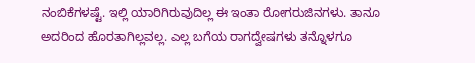ನಂಬಿಕೆಗಳಷ್ಟೆ. ಇಲ್ಲಿ ಯಾರಿಗಿರುವುದಿಲ್ಲ ಈ ಇಂತಾ ರೋಗರುಜಿನಗಳು. ತಾನೂ ಅದರಿಂದ ಹೊರತಾಗಿಲ್ಲವಲ್ಲ. ಎಲ್ಲ ಬಗೆಯ ರಾಗದ್ವೇಷಗಳು ತನ್ನೊಳಗೂ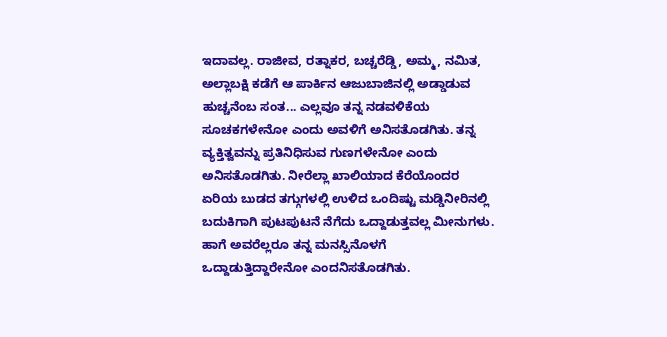ಇದಾವಲ್ಲ. ರಾಜೀವ, ರತ್ನಾಕರ, ಬಚ್ಚರೆಡ್ಡಿ, ಅಮ್ಮ, ನಮಿತ, ಅಲ್ಲಾಬಕ್ಷಿ ಕಡೆಗೆ ಆ ಪಾರ್ಕಿನ ಆಜುಬಾಜಿನಲ್ಲಿ ಅಡ್ಡಾಡುವ ಹುಚ್ಚನೆಂಬ ಸಂತ... ಎಲ್ಲವೂ ತನ್ನ ನಡವಳಿಕೆಯ ಸೂಚಕಗಳೇನೋ ಎಂದು ಅವಳಿಗೆ ಅನಿಸತೊಡಗಿತು. ತನ್ನ ವ್ಯಕ್ತಿತ್ವವನ್ನು ಪ್ರತಿನಿಧಿಸುವ ಗುಣಗಳೇನೋ ಎಂದು ಅನಿಸತೊಡಗಿತು. ನೀರೆಲ್ಲಾ ಖಾಲಿಯಾದ ಕೆರೆಯೊಂದರ ಏರಿಯ ಬುಡದ ತಗ್ಗುಗಳಲ್ಲಿ ಉಳಿದ ಒಂದಿಷ್ಟು ಮಡ್ಡಿನೀರಿನಲ್ಲಿ ಬದುಕಿಗಾಗಿ ಪುಟಪುಟನೆ ನೆಗೆದು ಒದ್ದಾಡುತ್ತವಲ್ಲ ಮೀನುಗಳು. ಹಾಗೆ ಅವರೆಲ್ಲರೂ ತನ್ನ ಮನಸ್ಸಿನೊಳಗೆ ಒದ್ದಾಡುತ್ತಿದ್ದಾರೇನೋ ಎಂದನಿಸತೊಡಗಿತು.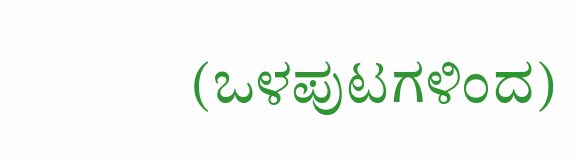(ಒಳಪುಟಗಳಿಂದ)